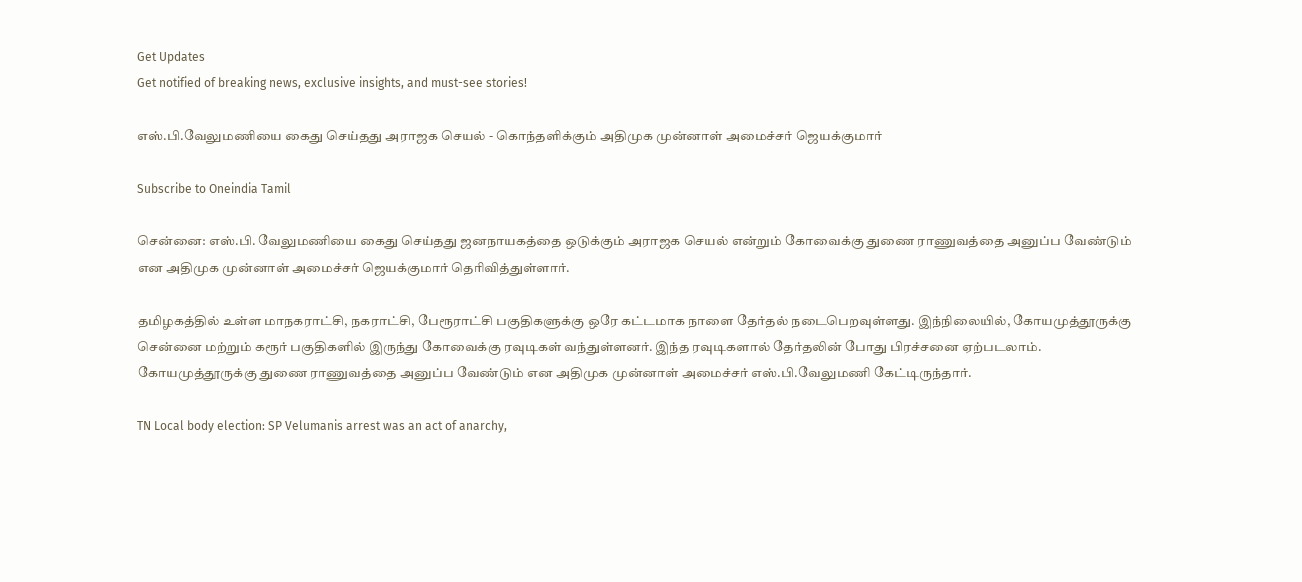Get Updates
Get notified of breaking news, exclusive insights, and must-see stories!

எஸ்.பி.வேலுமணியை கைது செய்தது அராஜக செயல் - கொந்தளிக்கும் அதிமுக முன்னாள் அமைச்சர் ஜெயக்குமார்

Subscribe to Oneindia Tamil

சென்னை: எஸ்.பி. வேலுமணியை கைது செய்தது ஜனநாயகத்தை ஒடுக்கும் அராஜக செயல் என்றும் கோவைக்கு துணை ராணுவத்தை அனுப்ப வேண்டும் என அதிமுக முன்னாள் அமைச்சர் ஜெயக்குமார் தெரிவித்துள்ளார்.

தமிழகத்தில் உள்ள மாநகராட்சி, நகராட்சி, பேரூராட்சி பகுதிகளுக்கு ஒரே கட்டமாக நாளை தேர்தல் நடைபெறவுள்ளது. இந்நிலையில், கோயமுத்தூருக்கு சென்னை மற்றும் கரூர் பகுதிகளில் இருந்து கோவைக்கு ரவுடிகள் வந்துள்ளனர். இந்த ரவுடிகளால் தேர்தலின் போது பிரச்சனை ஏற்படலாம். கோயமுத்தூருக்கு துணை ராணுவத்தை அனுப்ப வேண்டும் என அதிமுக முன்னாள் அமைச்சர் எஸ்.பி.வேலுமணி கேட்டிருந்தார்.

TN Local body election: SP Velumanis arrest was an act of anarchy,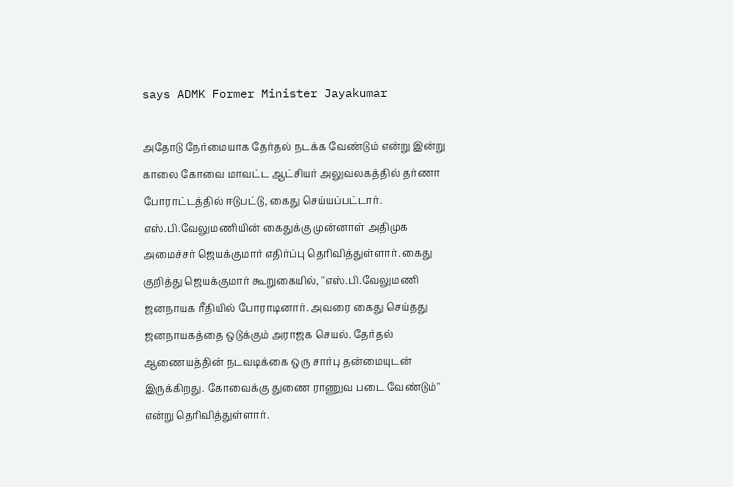says ADMK Former Minister Jayakumar

அதோடு நேர்மையாக தேர்தல் நடக்க வேண்டும் என்று இன்று காலை கோவை மாவட்ட ஆட்சியர் அலுவலகத்தில் தர்ணா போராட்டத்தில் ஈடுபட்டு, கைது செய்யப்பட்டார். எஸ்.பி.வேலுமணியின் கைதுக்கு முன்னாள் அதிமுக அமைச்சர் ஜெயக்குமார் எதிர்ப்பு தெரிவித்துள்ளார். கைது குறித்து ஜெயக்குமார் கூறுகையில், ''எஸ்.பி.வேலுமணி ஜனநாயக ரீதியில் போராடினார். அவரை கைது செய்தது ஜனநாயகத்தை ஒடுக்கும் அராஜக செயல். தேர்தல் ஆணையத்தின் நடவடிக்கை ஒரு சார்பு தன்மையுடன் இருக்கிறது. கோவைக்கு துணை ராணுவ படை வேண்டும்''
என்று தெரிவித்துள்ளார்.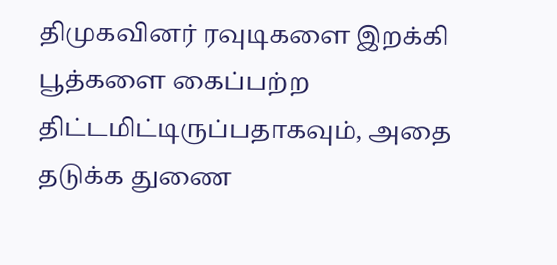திமுகவினர் ரவுடிகளை இறக்கி பூத்களை கைப்பற்ற திட்டமிட்டிருப்பதாகவும், அதை தடுக்க துணை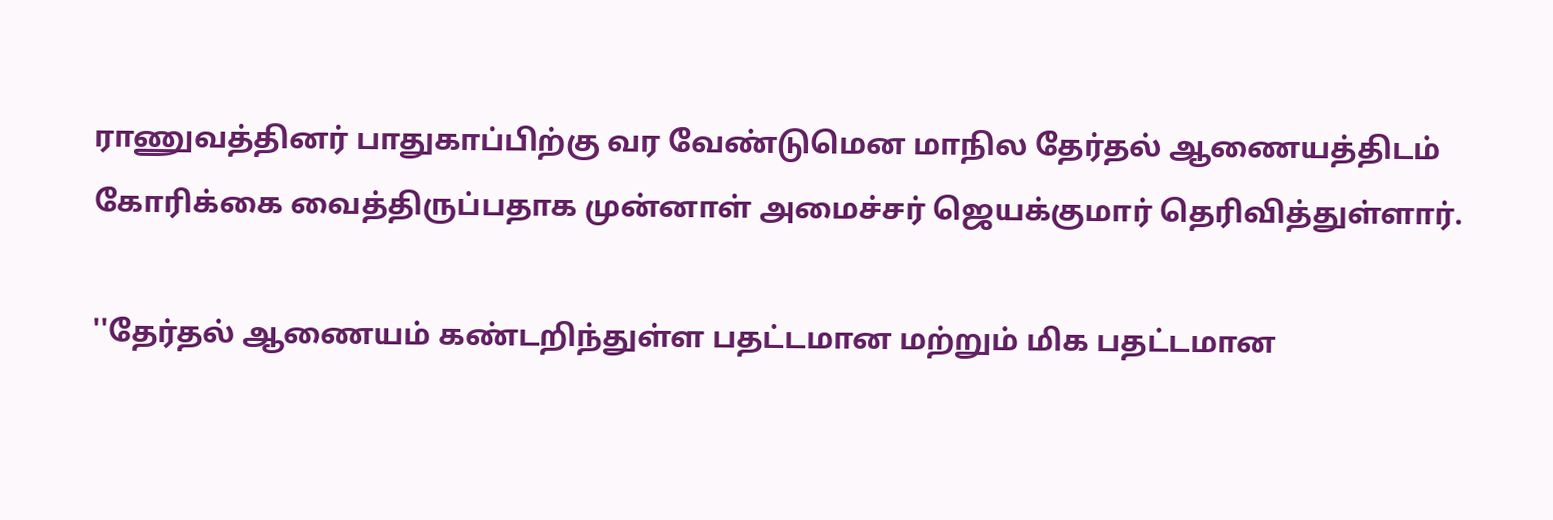ராணுவத்தினர் பாதுகாப்பிற்கு வர வேண்டுமென மாநில தேர்தல் ஆணையத்திடம் கோரிக்கை வைத்திருப்பதாக முன்னாள் அமைச்சர் ஜெயக்குமார் தெரிவித்துள்ளார்.

''தேர்தல் ஆணையம் கண்டறிந்துள்ள பதட்டமான மற்றும் மிக பதட்டமான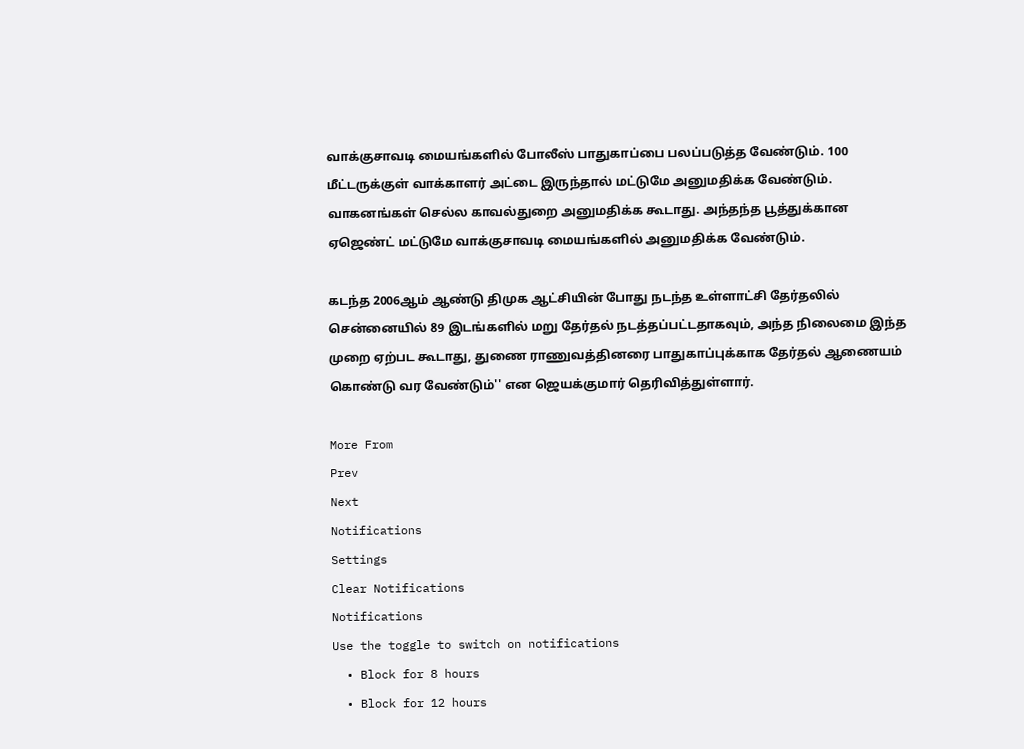வாக்குசாவடி மையங்களில் போலீஸ் பாதுகாப்பை பலப்படுத்த வேண்டும். 100 மீட்டருக்குள் வாக்காளர் அட்டை இருந்தால் மட்டுமே அனுமதிக்க வேண்டும். வாகனங்கள் செல்ல காவல்துறை அனுமதிக்க கூடாது. அந்தந்த பூத்துக்கான ஏஜெண்ட் மட்டுமே வாக்குசாவடி மையங்களில் அனுமதிக்க வேண்டும்.

கடந்த 2006ஆம் ஆண்டு திமுக ஆட்சியின் போது நடந்த உள்ளாட்சி தேர்தலில் சென்னையில் 89 இடங்களில் மறு தேர்தல் நடத்தப்பட்டதாகவும், அந்த நிலைமை இந்த முறை ஏற்பட கூடாது, துணை ராணுவத்தினரை பாதுகாப்புக்காக தேர்தல் ஆணையம் கொண்டு வர வேண்டும்'' என ஜெயக்குமார் தெரிவித்துள்ளார்.

More From
Prev
Next
Notifications
Settings
Clear Notifications
Notifications
Use the toggle to switch on notifications
  • Block for 8 hours
  • Block for 12 hours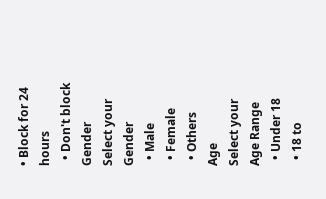• Block for 24 hours
  • Don't block
Gender
Select your Gender
  • Male
  • Female
  • Others
Age
Select your Age Range
  • Under 18
  • 18 to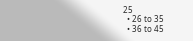25
  • 26 to 35
  • 36 to 45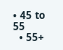• 45 to 55
  • 55+